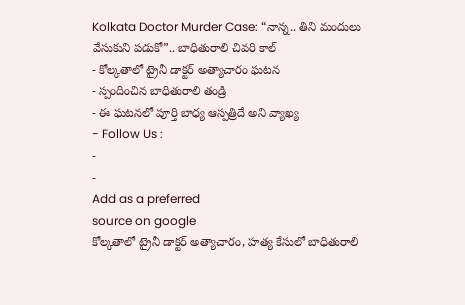Kolkata Doctor Murder Case: “నాన్న.. తిని మందులు వేసుకుని పడుకో”.. బాధితురాలి చివరి కాల్
- కోల్కతాలో ట్రైనీ డాక్టర్ అత్యాచారం ఘటన
- స్పందించిన బాధితురాలి తండ్రి
- ఈ ఘటనలో పూర్తి బాధ్య ఆస్పత్రిదే అని వ్యాఖ్య
- Follow Us :
-
-
Add as a preferred
source on google
కోల్కతాలో ట్రైనీ డాక్టర్ అత్యాచారం, హత్య కేసులో బాధితురాలి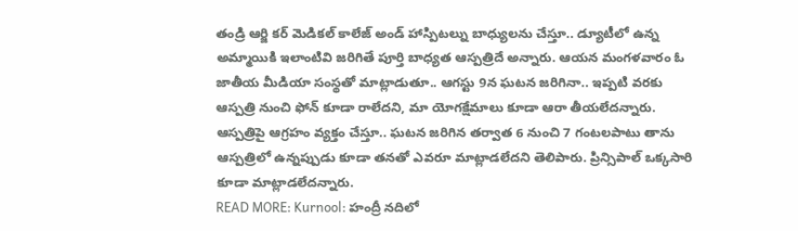తండ్రి ఆర్జి కర్ మెడికల్ కాలేజ్ అండ్ హాస్పిటల్ను బాధ్యులను చేస్తూ.. డ్యూటీలో ఉన్న అమ్మాయికి ఇలాంటివి జరిగితే పూర్తి బాధ్యత ఆస్పత్రిదే అన్నారు. ఆయన మంగళవారం ఓ జాతీయ మీడియా సంస్థతో మాట్లాడుతూ.. ఆగస్టు 9న ఘటన జరిగినా.. ఇప్పటి వరకు ఆస్పత్రి నుంచి ఫోన్ కూడా రాలేదని, మా యోగక్షేమాలు కూడా ఆరా తీయలేదన్నారు. ఆస్పత్రిపై ఆగ్రహం వ్యక్తం చేస్తూ.. ఘటన జరిగిన తర్వాత 6 నుంచి 7 గంటలపాటు తాను ఆస్పత్రిలో ఉన్నప్పుడు కూడా తనతో ఎవరూ మాట్లాడలేదని తెలిపారు. ప్రిన్సిపాల్ ఒక్కసారి కూడా మాట్లాడలేదన్నారు.
READ MORE: Kurnool: హంద్రీ నదిలో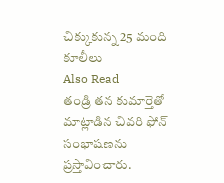చిక్కుకున్న 25 మంది కూలీలు
Also Read
తండ్రి తన కుమార్తెతో మాట్లాడిన చివరి ఫోన్ సంభాషణను ప్రస్తావించారు.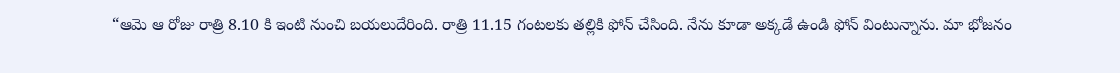“ఆమె ఆ రోజు రాత్రి 8.10 కి ఇంటి నుంచి బయలుదేరింది. రాత్రి 11.15 గంటలకు తల్లికి ఫోన్ చేసింది. నేను కూడా అక్కడే ఉండి ఫోన్ వింటున్నాను. మా భోజనం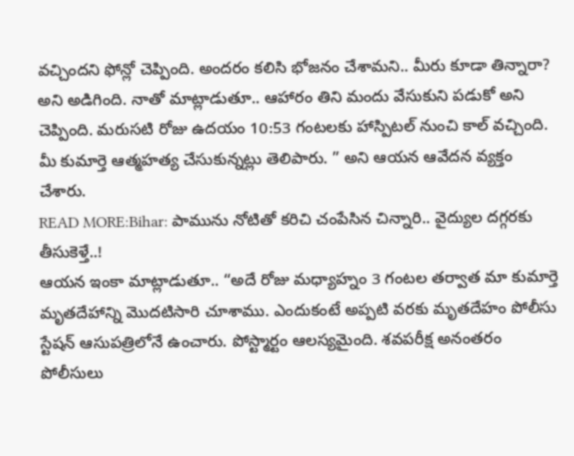వచ్చిందని ఫోన్లో చెప్పింది. అందరం కలిసి భోజనం చేశామని.. మీరు కూడా తిన్నారా? అని అడిగింది. నాతో మాట్లాడుతూ.. ఆహారం తిని మందు వేసుకుని పడుకో అని చెప్పింది. మరుసటి రోజు ఉదయం 10:53 గంటలకు హాస్పిటల్ నుంచి కాల్ వచ్చింది. మీ కుమార్తె ఆత్మహత్య చేసుకున్నట్లు తెలిపారు. ” అని ఆయన ఆవేదన వ్యక్తం చేశారు.
READ MORE:Bihar: పామును నోటితో కరిచి చంపేసిన చిన్నారి.. వైద్యుల దగ్గరకు తీసుకెళ్తే..!
ఆయన ఇంకా మాట్లాడుతూ.. “అదే రోజు మధ్యాహ్నం 3 గంటల తర్వాత మా కుమార్తె మృతదేహాన్ని మొదటిసారి చూశాము. ఎందుకంటే అప్పటి వరకు మృతదేహం పోలీసు స్టేషన్ ఆసుపత్రిలోనే ఉంచారు. పోస్ట్మార్టం ఆలస్యమైంది. శవపరీక్ష అనంతరం పోలీసులు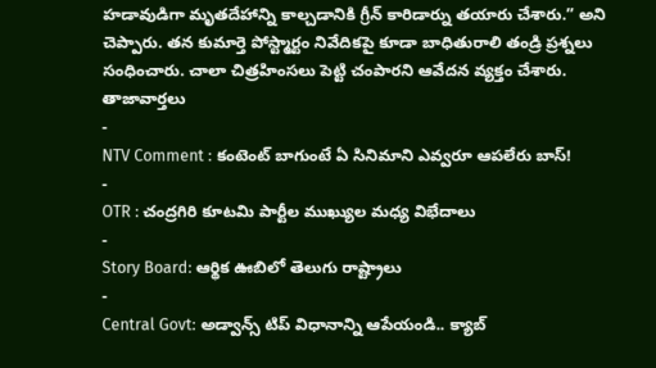హడావుడిగా మృతదేహాన్ని కాల్చడానికి గ్రీన్ కారిడార్ను తయారు చేశారు.” అని చెప్పారు. తన కుమార్తె పోస్ట్మార్టం నివేదికపై కూడా బాధితురాలి తండ్రి ప్రశ్నలు సంధించారు. చాలా చిత్రహింసలు పెట్టి చంపారని ఆవేదన వ్యక్తం చేశారు.
తాజావార్తలు
-
NTV Comment : కంటెంట్ బాగుంటే ఏ సినిమాని ఎవ్వరూ ఆపలేరు బాస్!
-
OTR : చంద్రగిరి కూటమి పార్టీల ముఖ్యుల మధ్య విభేదాలు
-
Story Board: ఆర్థిక ఊబిలో తెలుగు రాష్ట్రాలు
-
Central Govt: అడ్వాన్స్ టిప్ విధానాన్ని ఆపేయండి.. క్యాబ్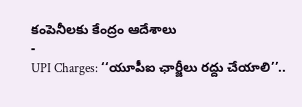కంపెనీలకు కేంద్రం ఆదేశాలు
-
UPI Charges: ‘‘యూపీఐ ఛార్జీలు రద్దు చేయాలి’’..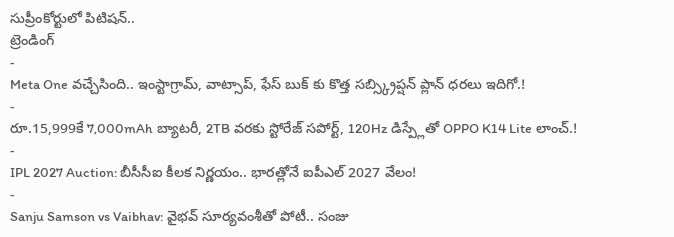సుప్రీంకోర్టులో పిటిషన్..
ట్రెండింగ్
-
Meta One వచ్చేసింది.. ఇంస్టాగ్రామ్, వాట్సాప్, ఫేస్ బుక్ కు కొత్త సబ్స్క్రిప్షన్ ప్లాన్ ధరలు ఇదిగో.!
-
రూ.15,999కే 7,000mAh బ్యాటరీ, 2TB వరకు స్టోరేజ్ సపోర్ట్, 120Hz డిస్ప్లేతో OPPO K14 Lite లాంచ్.!
-
IPL 2027 Auction: బీసీసీఐ కీలక నిర్ణయం.. భారత్లోనే ఐపీఎల్ 2027 వేలం!
-
Sanju Samson vs Vaibhav: వైభవ్ సూర్యవంశీతో పోటీ.. సంజు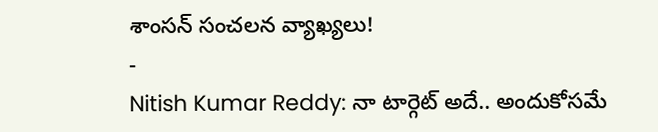శాంసన్ సంచలన వ్యాఖ్యలు!
-
Nitish Kumar Reddy: నా టార్గెట్ అదే.. అందుకోసమే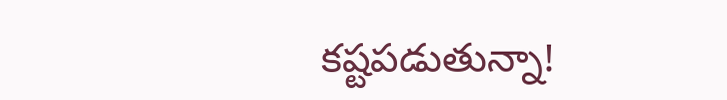కష్టపడుతున్నా!